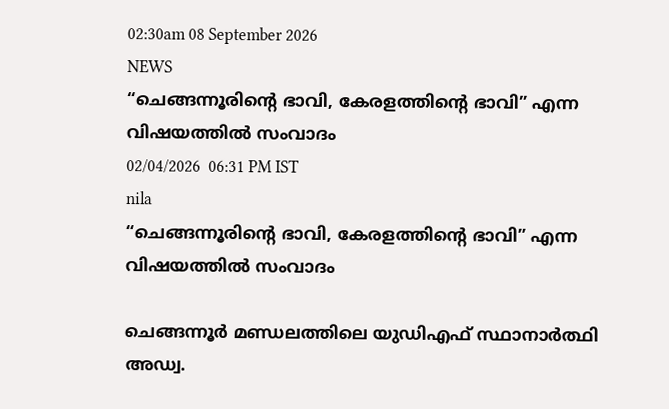02:30am 08 September 2026
NEWS
“ചെങ്ങന്നൂരിന്റെ ഭാവി, കേരളത്തിന്റെ ഭാവി” എന്ന വിഷയത്തിൽ സംവാദം
02/04/2026  06:31 PM IST
nila
“ചെങ്ങന്നൂരിന്റെ ഭാവി, കേരളത്തിന്റെ ഭാവി” എന്ന വിഷയത്തിൽ സംവാദം

ചെങ്ങന്നൂർ മണ്ഡലത്തിലെ യുഡിഎഫ് സ്ഥാനാർത്ഥി അഡ്വ.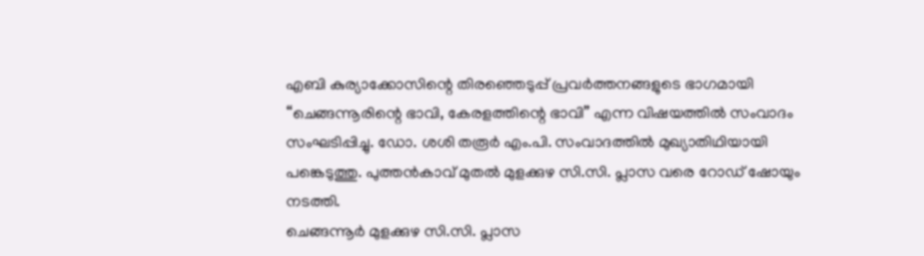എബി കുര്യാക്കോസിന്റെ തിരഞ്ഞെടുപ്പ് പ്രവർത്തനങ്ങളുടെ ഭാഗമായി “ചെങ്ങന്നൂരിന്റെ ഭാവി, കേരളത്തിന്റെ ഭാവി” എന്ന വിഷയത്തിൽ സംവാദം സംഘടിപ്പിച്ചു. ഡോ. ശശി തരൂർ എം.പി. സംവാദത്തിൽ മുഖ്യാതിഥിയായി പങ്കെടുത്തു. പുത്തൻകാവ് മുതൽ മുളക്കുഴ സി.സി. പ്ലാസ വരെ റോഡ് ഷോയും നടത്തി.
ചെങ്ങന്നൂർ മുളക്കുഴ സി.സി. പ്ലാസ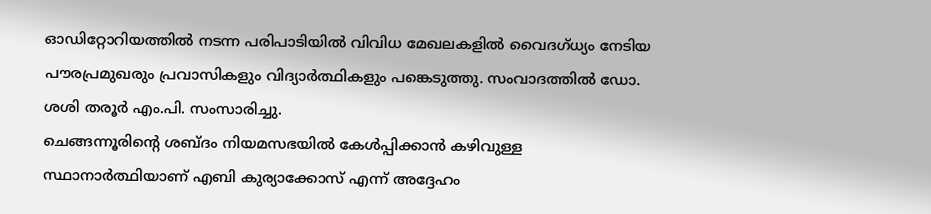ഓഡിറ്റോറിയത്തിൽ നടന്ന പരിപാടിയിൽ വിവിധ മേഖലകളിൽ വൈദഗ്ധ്യം നേടിയ പൗരപ്രമുഖരും പ്രവാസികളും വിദ്യാർത്ഥികളും പങ്കെടുത്തു. സംവാദത്തിൽ ഡോ. ശശി തരൂർ എം.പി. സംസാരിച്ചു.
ചെങ്ങന്നൂരിന്റെ ശബ്ദം നിയമസഭയിൽ കേൾപ്പിക്കാൻ കഴിവുള്ള സ്ഥാനാർത്ഥിയാണ് എബി കുര്യാക്കോസ് എന്ന് അദ്ദേഹം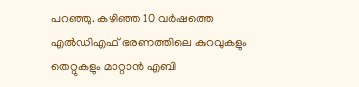പറഞ്ഞു. കഴിഞ്ഞ 10 വർഷത്തെ എൽഡിഎഫ് ഭരണത്തിലെ കുറവുകളും തെറ്റുകളും മാറ്റാൻ എബി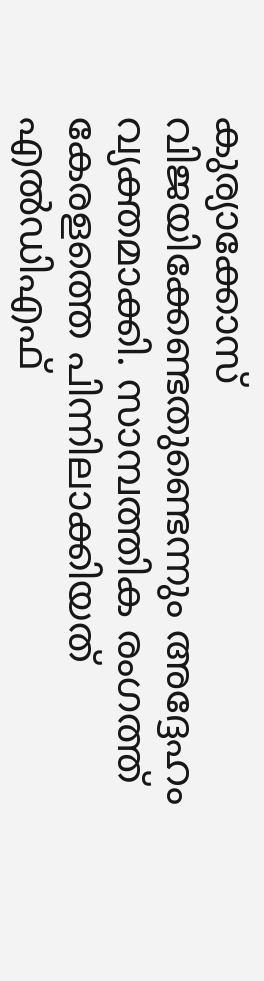കുര്യാക്കോസ് വിജയിക്കേണ്ടതുണ്ടെന്നും അദ്ദേഹം വ്യക്തമാക്കി. സാമ്പത്തിക രംഗത്ത് കേരളത്തെ പിന്നിലാക്കിയത് എൽഡിഎഫ്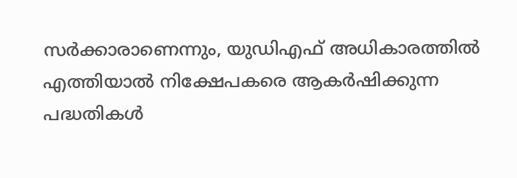സർക്കാരാണെന്നും, യുഡിഎഫ് അധികാരത്തിൽ എത്തിയാൽ നിക്ഷേപകരെ ആകർഷിക്കുന്ന പദ്ധതികൾ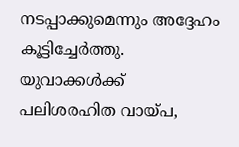നടപ്പാക്കുമെന്നും അദ്ദേഹം കൂട്ടിച്ചേർത്തു.
യുവാക്കൾക്ക് പലിശരഹിത വായ്പ,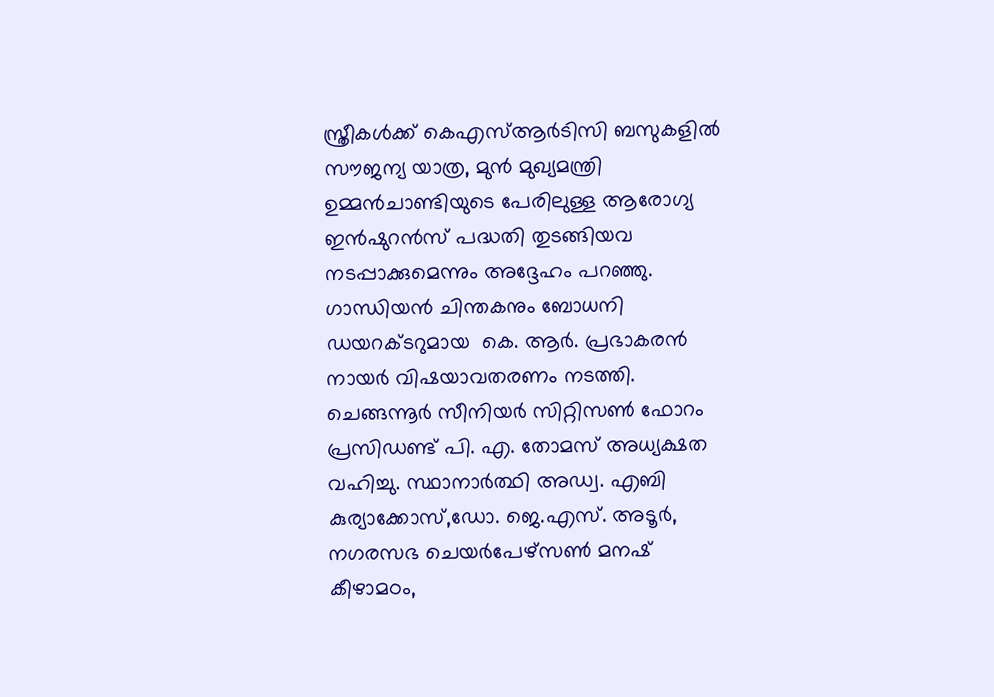സ്ത്രീകൾക്ക് കെഎസ്ആർടിസി ബസുകളിൽ സൗജന്യ യാത്ര, മുൻ മുഖ്യമന്ത്രി ഉമ്മൻചാണ്ടിയുടെ പേരിലുള്ള ആരോഗ്യ ഇൻഷുറൻസ് പദ്ധതി തുടങ്ങിയവ നടപ്പാക്കുമെന്നും അദ്ദേഹം പറഞ്ഞു.
ഗാന്ധിയൻ ചിന്തകനും ബോധനി ഡയറക്ടറുമായ  കെ. ആർ. പ്രഭാകരൻ നായർ വിഷയാവതരണം നടത്തി. ചെങ്ങന്നൂർ സീനിയർ സിറ്റിസൺ ഫോറം പ്രസിഡണ്ട് പി. എ. തോമസ് അധ്യക്ഷത വഹിച്ചു. സ്ഥാനാർത്ഥി അഡ്വ. എബി കുര്യാക്കോസ്,ഡോ. ജെ.എസ്. അടൂർ, നഗരസഭ ചെയർപേഴ്സൺ മനഷ് കീഴാമഠം,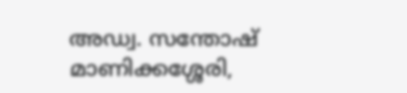അഡ്വ. സന്തോഷ് മാണിക്കശ്ശേരി,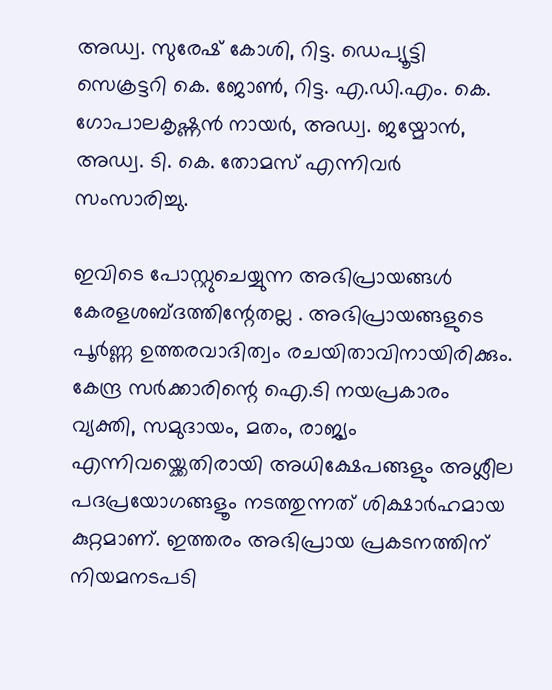അഡ്വ. സുരേഷ് കോശി, റിട്ട. ഡെപ്യൂട്ടി സെക്രട്ടറി കെ. ജോൺ, റിട്ട. എ.ഡി.എം. കെ. ഗോപാലകൃഷ്ണൻ നായർ, അഡ്വ. ജയ്മോൻ, അഡ്വ. ടി. കെ. തോമസ് എന്നിവർ സംസാരിച്ചു.

ഇവിടെ പോസ്റ്റുചെയ്യുന്ന അഭിപ്രായങ്ങള്‍ കേരളശബ്‌ദത്തിന്റേതല്ല . അഭിപ്രായങ്ങളുടെ പൂര്‍ണ്ണ ഉത്തരവാദിത്വം രചയിതാവിനായിരിക്കും. കേന്ദ്ര സർക്കാരിന്റെ ഐ.ടി നയപ്രകാരം വ്യക്തി, സമുദായം, മതം, രാജ്യം എന്നിവയ്ക്കെതിരായി അധിക്ഷേപങ്ങളും അശ്ലീല പദപ്രയോഗങ്ങളൂം നടത്തുന്നത് ശിക്ഷാര്‍ഹമായ കുറ്റമാണ്. ഇത്തരം അഭിപ്രായ പ്രകടനത്തിന് നിയമനടപടി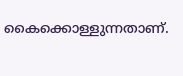കൈക്കൊള്ളുന്നതാണ്.